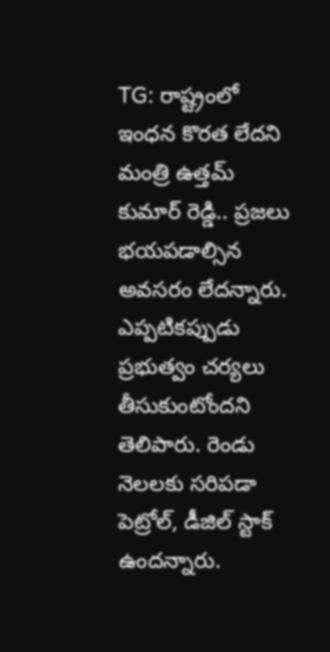TG: రాష్ట్రంలో ఇంధన కొరత లేదని మంత్రి ఉత్తమ్ కుమార్ రెడ్డి.. ప్రజలు భయపడాల్సిన అవసరం లేదన్నారు. ఎప్పటికప్పుడు ప్రభుత్వం చర్యలు తీసుకుంటోందని తెలిపారు. రెండు నెలలకు సరిపడా పెట్రోల్, డీజిల్ స్టాక్ ఉందన్నారు.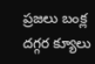ప్రజలు బంక్ల దగ్గర క్యూలు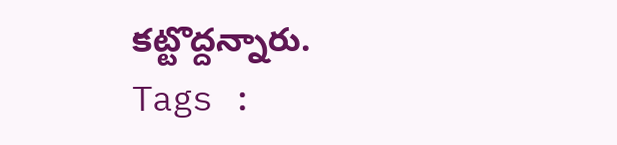కట్టొద్దన్నారు.
Tags :